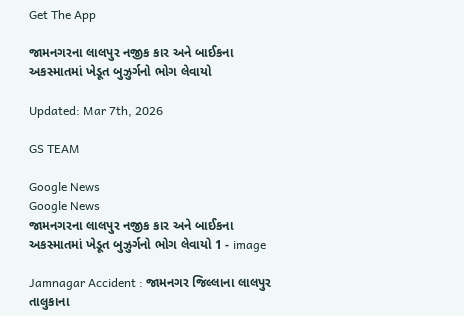Get The App

જામનગરના લાલપુર નજીક કાર અને બાઈકના અકસ્માતમાં ખેડૂત બુઝુર્ગનો ભોગ લેવાયો

Updated: Mar 7th, 2026

GS TEAM

Google News
Google News
જામનગરના લાલપુર નજીક કાર અને બાઈકના અકસ્માતમાં ખેડૂત બુઝુર્ગનો ભોગ લેવાયો 1 - image

Jamnagar Accident : જામનગર જિલ્લાના લાલપુર તાલુકાના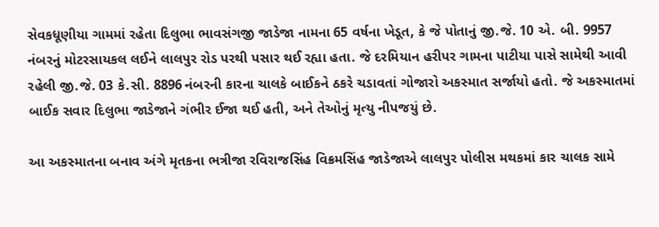સેવકધૂણીયા ગામમાં રહેતા દિલુભા ભાવસંગજી જાડેજા નામના 65 વર્ષના ખેડૂત, કે જે પોતાનું જી.જે. 10 એ. બી. 9957 નંબરનું મોટરસાયકલ લઈને લાલપુર રોડ પરથી પસાર થઈ રહ્યા હતા. જે દરમિયાન હરીપર ગામના પાટીયા પાસે સામેથી આવી રહેલી જી.જે. 03 કે.સી. 8896 નંબરની કારના ચાલકે બાઈકને ઠકરે ચડાવતાં ગોજારો અકસ્માત સર્જાયો હતો. જે અકસ્માતમાં બાઈક સવાર દિલુભા જાડેજાને ગંભીર ઈજા થઈ હતી, અને તેઓનું મૃત્યુ નીપજયું છે.

આ અકસ્માતના બનાવ અંગે મૃતકના ભત્રીજા રવિરાજસિંહ વિક્રમસિંહ જાડેજાએ લાલપુર પોલીસ મથકમાં કાર ચાલક સામે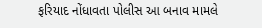ફરિયાદ નોંધાવતા પોલીસ આ બનાવ મામલે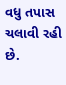વધુ તપાસ ચલાવી રહી છે.